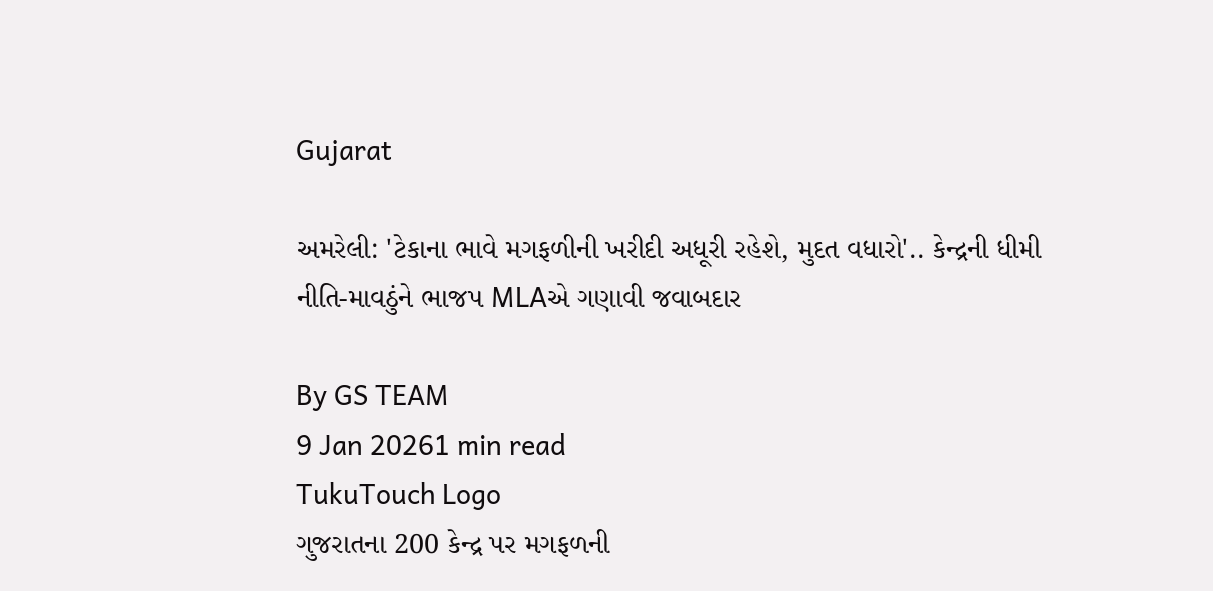Gujarat

અમરેલી: 'ટેકાના ભાવે મગફળીની ખરીદી અધૂરી રહેશે, મુદત વધારો'.. કેન્દ્રની ધીમી નીતિ-માવઠુંને ભાજપ MLAએ ગણાવી જવાબદાર

By GS TEAM
9 Jan 20261 min read
TukuTouch Logo
ગુજરાતના 200 કેન્દ્ર પર મગફળની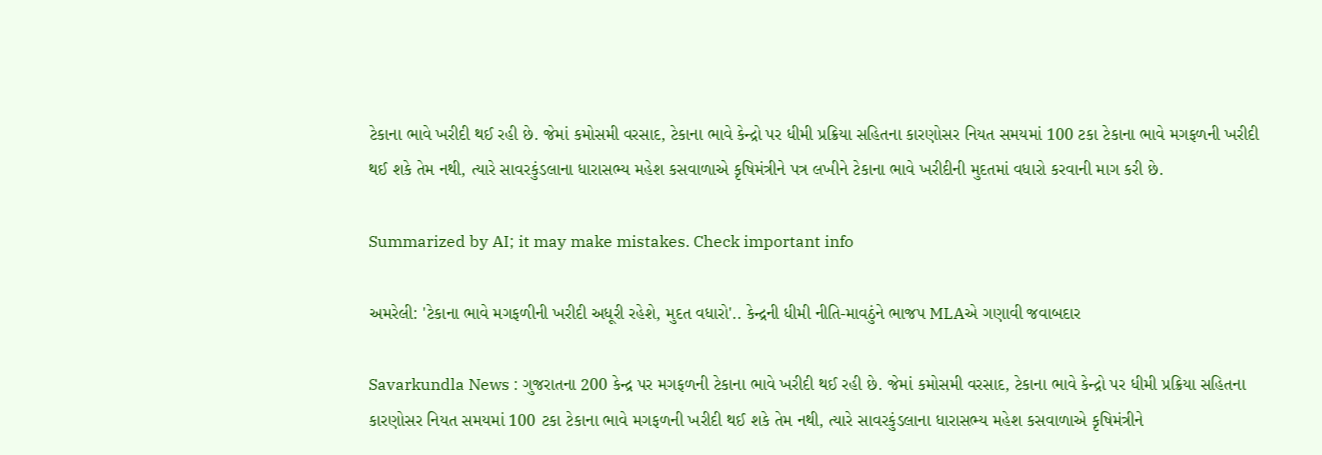ટેકાના ભાવે ખરીદી થઈ રહી છે. જેમાં કમોસમી વરસાદ, ટેકાના ભાવે કેન્દ્રો પર ધીમી પ્રક્રિયા સહિતના કારણોસર નિયત સમયમાં 100 ટકા ટેકાના ભાવે મગફળની ખરીદી થઈ શકે તેમ નથી, ત્યારે સાવરકુંડલાના ધારાસભ્ય મહેશ કસવાળાએ કૃષિમંત્રીને પત્ર લખીને ટેકાના ભાવે ખરીદીની મુદતમાં વધારો કરવાની માગ કરી છે.

Summarized by AI; it may make mistakes. Check important info

અમરેલી: 'ટેકાના ભાવે મગફળીની ખરીદી અધૂરી રહેશે, મુદત વધારો'.. કેન્દ્રની ધીમી નીતિ-માવઠુંને ભાજપ MLAએ ગણાવી જવાબદાર

Savarkundla News : ગુજરાતના 200 કેન્દ્ર પર મગફળની ટેકાના ભાવે ખરીદી થઈ રહી છે. જેમાં કમોસમી વરસાદ, ટેકાના ભાવે કેન્દ્રો પર ધીમી પ્રક્રિયા સહિતના કારણોસર નિયત સમયમાં 100 ટકા ટેકાના ભાવે મગફળની ખરીદી થઈ શકે તેમ નથી, ત્યારે સાવરકુંડલાના ધારાસભ્ય મહેશ કસવાળાએ કૃષિમંત્રીને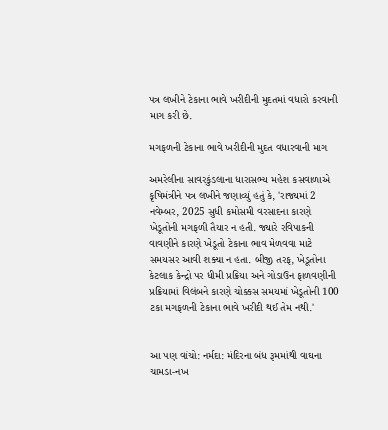પત્ર લખીને ટેકાના ભાવે ખરીદીની મુદતમાં વધારો કરવાની માગ કરી છે.

મગફળની ટેકાના ભાવે ખરીદીની મુદત વધારવાની માગ

અમરેલીના સાવરકુંડલાના ધારાસભ્ય મહેશ કસવાળાએ કૃષિમંત્રીને પત્ર લખીને જણાવ્યું હતું કે, 'રાજ્યમાં 2 નવેમ્બર, 2025 સુધી કમોસમી વરસાદના કારણે ખેડૂતોની મગફળી તૈયાર ન હતી. જ્યારે રવિપાકની વાવણીને કારણે ખેડૂતો ટેકાના ભાવ મેળવવા માટે સમયસર આવી શક્યા ન હતા. બીજી તરફ, ખેડૂતોના કેટલાક કેન્દ્રો પર ધીમી પ્રક્રિયા અને ગોડાઉન ફાળવણીની પ્રક્રિયામાં વિલંબને કારણે ચોક્કસ સમયમાં ખેડૂતોની 100 ટકા મગફળની ટેકાના ભાવે ખરીદી થઈ તેમ નથી.'


આ પણ વાંચો: નર્મદા: મંદિરના બંધ રૂમમાંથી વાઘના ચામડા-નખ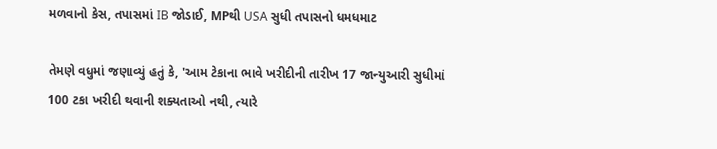મળવાનો કેસ, તપાસમાં IB જોડાઈ, MPથી USA સુધી તપાસનો ધમધમાટ

તેમણે વધુમાં જણાવ્યું હતું કે, 'આમ ટેકાના ભાવે ખરીદીની તારીખ 17 જાન્યુઆરી સુધીમાં 100 ટકા ખરીદી થવાની શક્યતાઓ નથી, ત્યારે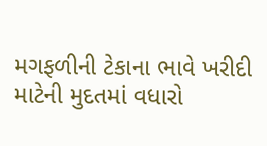મગફળીની ટેકાના ભાવે ખરીદી માટેની મુદતમાં વધારો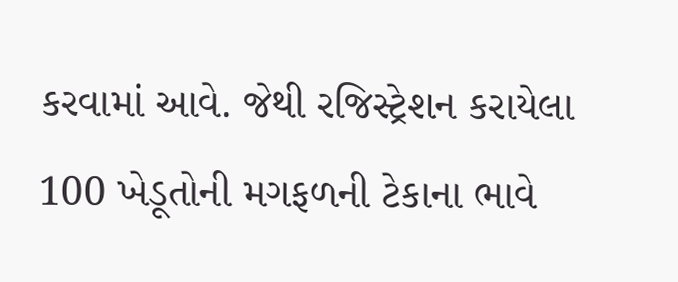કરવામાં આવે. જેથી રજિસ્ટ્રેશન કરાયેલા 100 ખેડૂતોની મગફળની ટેકાના ભાવે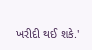ખરીદી થઈ શકે.'